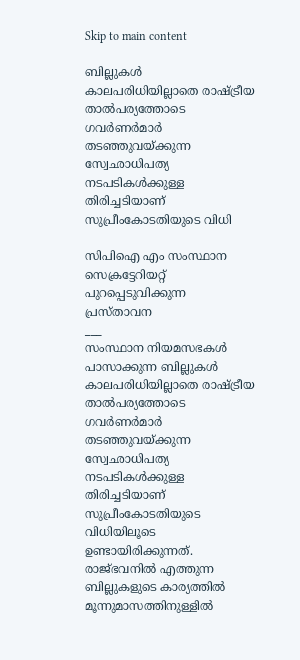Skip to main content

ബില്ലുകൾ കാലപരിധിയില്ലാതെ രാഷ്‌ട്രീയ താൽപര്യത്തോടെ ഗവർണർമാർ തടഞ്ഞുവയ്ക്കുന്ന സ്വേഛാധിപത്യ നടപടികൾക്കുള്ള തിരിച്ചടിയാണ് സുപ്രീംകോടതിയുടെ വിധി

സിപിഐ എം സംസ്ഥാന സെക്രട്ടേറിയറ്റ് പുറപ്പെടുവിക്കുന്ന പ്രസ്താവന
___
സംസ്ഥാന നിയമസഭകൾ പാസാക്കുന്ന ബില്ലുകൾ കാലപരിധിയില്ലാതെ രാഷ്‌ട്രീയ താൽപര്യത്തോടെ ഗവർണർമാർ തടഞ്ഞുവയ്ക്കുന്ന സ്വേഛാധിപത്യ നടപടികൾക്കുള്ള തിരിച്ചടിയാണ് സുപ്രീംകോടതിയുടെ വിധിയിലൂടെ ഉണ്ടായിരിക്കുന്നത്. രാജ്‌ഭവനിൽ എത്തുന്ന ബില്ലുകളുടെ കാര്യത്തിൽ മൂന്നുമാസത്തിനുള്ളിൽ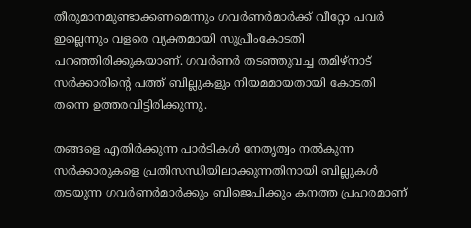തീരുമാനമുണ്ടാക്കണമെന്നും ഗവർണർമാർക്ക്‌ വീറ്റോ പവർ ഇല്ലെന്നും വളരെ വ്യക്തമായി സുപ്രീംകോടതി പറഞ്ഞിരിക്കുകയാണ്‌. ഗവർണർ തടഞ്ഞുവച്ച തമിഴ്‌നാട്‌ സർക്കാരിന്റെ പത്ത്‌ ബില്ലുകളും നിയമമായതായി കോടതി തന്നെ ഉത്തരവിട്ടിരിക്കുന്നു.

തങ്ങളെ എതിർക്കുന്ന പാർടികൾ നേതൃത്വം നൽകുന്ന സർക്കാരുകളെ പ്രതിസന്ധിയിലാക്കുന്നതിനായി ബില്ലുകൾ തടയുന്ന ഗവർണർമാർക്കും ബിജെപിക്കും കനത്ത പ്രഹരമാണ്‌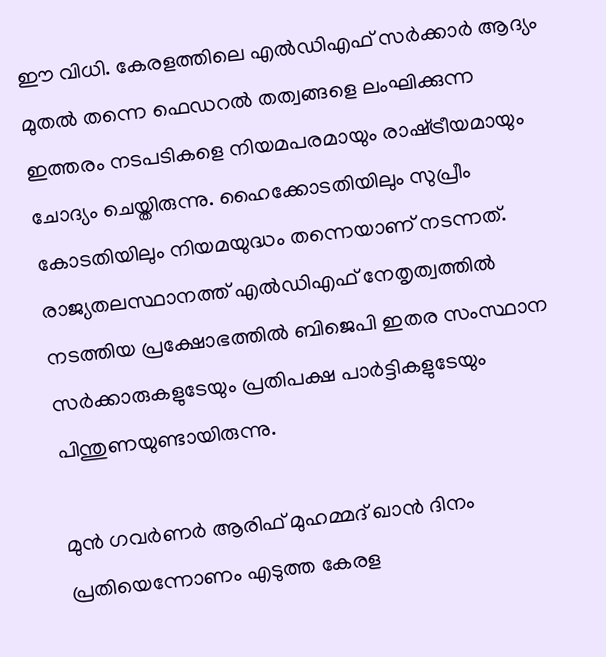ഈ വിധി. കേരളത്തിലെ എൽഡിഎഫ്‌ സർക്കാർ ആദ്യം മുതൽ തന്നെ ഫെഡറൽ തത്വങ്ങളെ ലംഘിക്കുന്ന ഇത്തരം നടപടികളെ നിയമപരമായും രാഷ്‌ട്രീയമായും ചോദ്യം ചെയ്തിരുന്നു. ഹൈക്കോടതിയിലും സുപ്രീം കോടതിയിലും നിയമയുദ്ധം തന്നെയാണ്‌ നടന്നത്‌. രാജ്യതലസ്ഥാനത്ത്‌ എൽഡിഎഫ്‌ നേതൃത്വത്തിൽ നടത്തിയ പ്രക്ഷോഭത്തിൽ ബിജെപി ഇതര സംസ്ഥാന സർക്കാരുകളുടേയും പ്രതിപക്ഷ പാർട്ടികളുടേയും പിന്തുണയുണ്ടായിരുന്നു.

മുൻ ഗവർണർ ആരിഫ്‌ മുഹമ്മദ്‌ ഖാൻ ദിനം പ്രതിയെന്നോണം എടുത്ത കേരള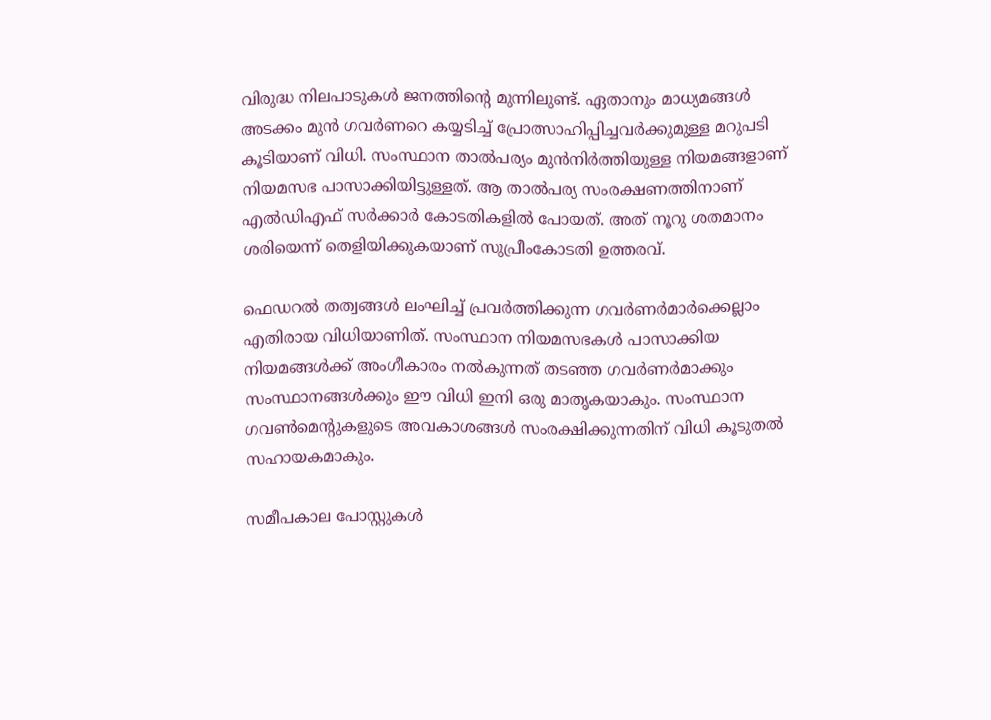വിരുദ്ധ നിലപാടുകൾ ജനത്തിന്റെ മുന്നിലുണ്ട്‌. ഏതാനും മാധ്യമങ്ങൾ അടക്കം മുൻ ഗവർണറെ കയ്യടിച്ച്‌ പ്രോത്സാഹിപ്പിച്ചവർക്കുമുള്ള മറുപടി കൂടിയാണ്‌ വിധി. സംസ്ഥാന താൽപര്യം മുൻനിർത്തിയുള്ള നിയമങ്ങളാണ്‌ നിയമസഭ പാസാക്കിയിട്ടുള്ളത്. ആ താൽപര്യ സംരക്ഷണത്തിനാണ്‌ എൽഡിഎഫ്‌ സർക്കാർ കോടതികളിൽ പോയത്‌. അത്‌ നൂറു ശതമാനം ശരിയെന്ന് തെളിയിക്കുകയാണ്‌ സുപ്രീംകോടതി ഉത്തരവ്‌.

ഫെഡറൽ തത്വങ്ങൾ ലംഘിച്ച്‌ പ്രവർത്തിക്കുന്ന ഗവർണർമാർക്കെല്ലാം എതിരായ വിധിയാണിത്‌. സംസ്ഥാന നിയമസഭകൾ പാസാക്കിയ നിയമങ്ങൾക്ക് അംഗീകാരം നൽകുന്നത് തടഞ്ഞ ഗവർണർമാക്കും സംസ്ഥാനങ്ങൾക്കും ഈ വിധി ഇനി ഒരു മാതൃകയാകും. സംസ്ഥാന ഗവൺമെന്റുകളുടെ അവകാശങ്ങൾ സംരക്ഷിക്കുന്നതിന്‌ വിധി കൂടുതൽ സഹായകമാകും.

സമീപകാല പോസ്റ്റുകൾ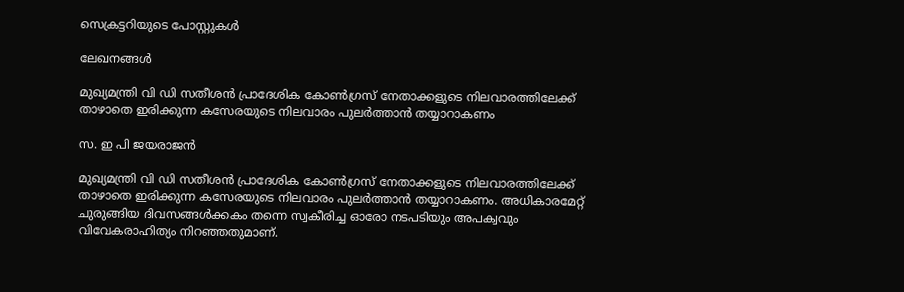സെക്രട്ടറിയുടെ പോസ്റ്റുകൾ

ലേഖനങ്ങൾ

മുഖ്യമന്ത്രി വി ഡി സതീശന്‍ പ്രാദേശിക കോണ്‍ഗ്രസ് നേതാക്കളുടെ നിലവാരത്തിലേക്ക് താഴാതെ ഇരിക്കുന്ന കസേരയുടെ നിലവാരം പുലര്‍ത്താന്‍ തയ്യാറാകണം

സ. ഇ പി ജയരാജൻ

മുഖ്യമന്ത്രി വി ഡി സതീശന്‍ പ്രാദേശിക കോണ്‍ഗ്രസ് നേതാക്കളുടെ നിലവാരത്തിലേക്ക് താഴാതെ ഇരിക്കുന്ന കസേരയുടെ നിലവാരം പുലര്‍ത്താന്‍ തയ്യാറാകണം. അധികാരമേറ്റ് ചുരുങ്ങിയ ദിവസങ്ങള്‍ക്കകം തന്നെ സ്വകീരിച്ച ഓരോ നടപടിയും അപക്വവും വിവേകരാഹിത്യം നിറഞ്ഞതുമാണ്.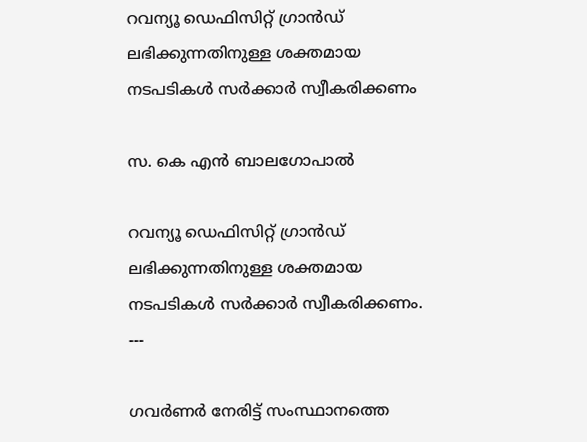റവന്യൂ ഡെഫിസിറ്റ് ഗ്രാൻഡ് ലഭിക്കുന്നതിനുള്ള ശക്തമായ നടപടികൾ സർക്കാർ സ്വീകരിക്കണം

സ. കെ എൻ ബാലഗോപാൽ

റവന്യൂ ഡെഫിസിറ്റ് ഗ്രാൻഡ് ലഭിക്കുന്നതിനുള്ള ശക്തമായ നടപടികൾ സർക്കാർ സ്വീകരിക്കണം.
---

ഗവർണർ നേരിട്ട് സംസ്ഥാനത്തെ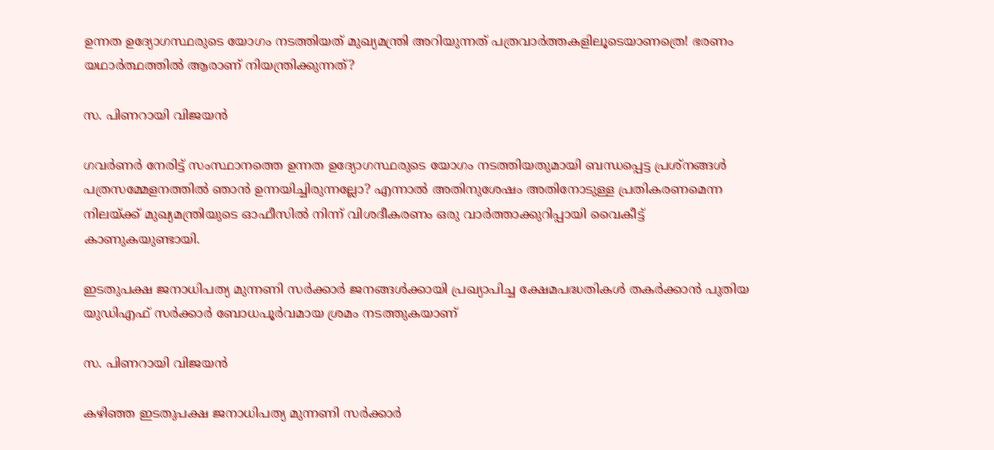ഉന്നത ഉദ്യോഗസ്ഥരുടെ യോഗം നടത്തിയത് മുഖ്യമന്ത്രി അറിയുന്നത് പത്രവാർത്തകളിലൂടെയാണത്രെ! ഭരണം യഥാർത്ഥത്തിൽ ആരാണ് നിയന്ത്രിക്കുന്നത്?

സ. പിണറായി വിജയൻ

ഗവർണർ നേരിട്ട് സംസ്ഥാനത്തെ ഉന്നത ഉദ്യോഗസ്ഥരുടെ യോഗം നടത്തിയതുമായി ബന്ധപ്പെട്ട പ്രശ്നങ്ങൾ പത്രസമ്മേളനത്തിൽ ഞാൻ ഉന്നയിച്ചിരുന്നല്ലോ? എന്നാൽ അതിനുശേഷം അതിനോടുള്ള പ്രതികരണമെന്ന നിലയ്ക്ക് മുഖ്യമന്ത്രിയുടെ ഓഫീസിൽ നിന്ന് വിശദീകരണം ഒരു വാർത്താക്കുറിപ്പായി വൈകീട്ട് കാണുകയുണ്ടായി.

ഇടതുപക്ഷ ജനാധിപത്യ മുന്നണി സർക്കാർ ജനങ്ങൾക്കായി പ്രഖ്യാപിച്ച ക്ഷേമപദ്ധതികൾ തകർക്കാൻ പുതിയ യുഡിഎഫ് സർക്കാർ ബോധപൂർവമായ ശ്രമം നടത്തുകയാണ്

സ. പിണറായി വിജയൻ

കഴിഞ്ഞ ഇടതുപക്ഷ ജനാധിപത്യ മുന്നണി സർക്കാർ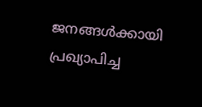ജനങ്ങൾക്കായി പ്രഖ്യാപിച്ച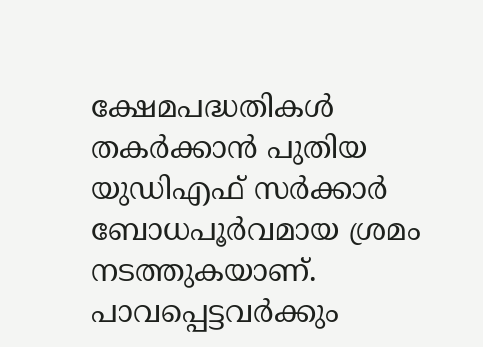ക്ഷേമപദ്ധതികൾ തകർക്കാൻ പുതിയ യുഡിഎഫ് സർക്കാർ ബോധപൂർവമായ ശ്രമം നടത്തുകയാണ്. പാവപ്പെട്ടവർക്കും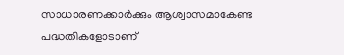സാധാരണക്കാർക്കും ആശ്വാസമാകേണ്ട പദ്ധതികളോടാണ്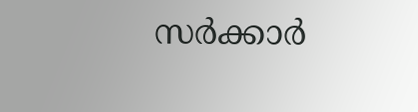സർക്കാർ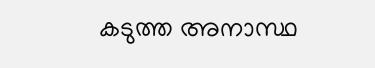കടുത്ത അനാസ്ഥ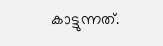കാട്ടുന്നത്.